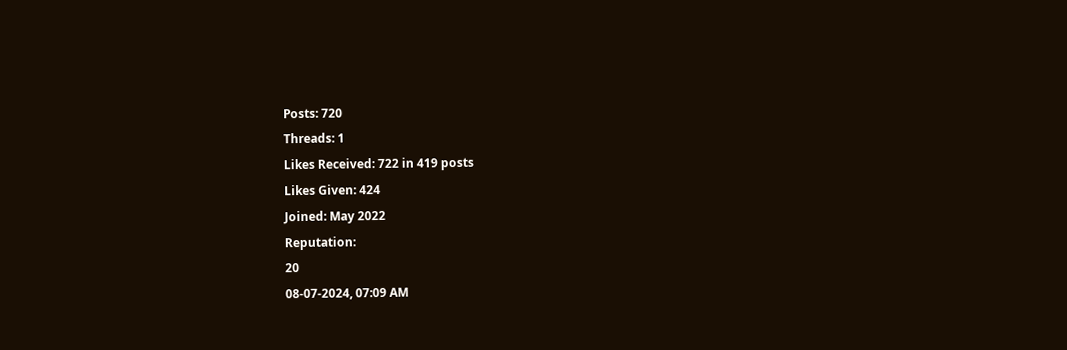Posts: 720
Threads: 1
Likes Received: 722 in 419 posts
Likes Given: 424
Joined: May 2022
Reputation:
20
08-07-2024, 07:09 AM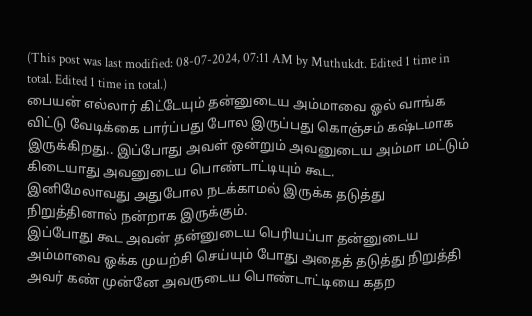(This post was last modified: 08-07-2024, 07:11 AM by Muthukdt. Edited 1 time in total. Edited 1 time in total.)
பையன் எல்லார் கிட்டேயும் தன்னுடைய அம்மாவை ஓல் வாங்க விட்டு வேடிக்கை பார்ப்பது போல இருப்பது கொஞ்சம் கஷ்டமாக இருக்கிறது.. இப்போது அவள் ஒன்றும் அவனுடைய அம்மா மட்டும் கிடையாது அவனுடைய பொண்டாட்டியும் கூட.
இனிமேலாவது அதுபோல நடக்காமல் இருக்க தடுத்து நிறுத்தினால் நன்றாக இருக்கும்.
இப்போது கூட அவன் தன்னுடைய பெரியப்பா தன்னுடைய அம்மாவை ஓக்க முயற்சி செய்யும் போது அதைத் தடுத்து நிறுத்தி அவர் கண் முன்னே அவருடைய பொண்டாட்டியை கதற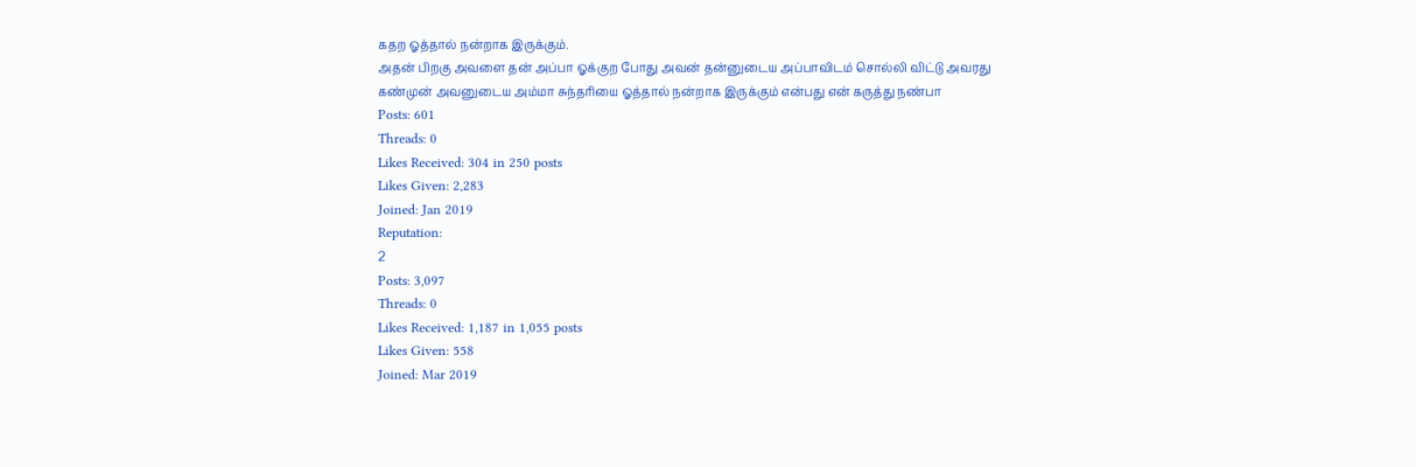கதற ஓத்தால் நன்றாக இருக்கும்.
அதன் பிறகு அவளை தன் அப்பா ஓக்குற போது அவன் தன்னுடைய அப்பாவிடம் சொல்லி விட்டு அவரது கண்முன் அவனுடைய அம்மா சுந்தரியை ஓத்தால் நன்றாக இருக்கும் என்பது என் கருத்து நண்பா
Posts: 601
Threads: 0
Likes Received: 304 in 250 posts
Likes Given: 2,283
Joined: Jan 2019
Reputation:
2
Posts: 3,097
Threads: 0
Likes Received: 1,187 in 1,055 posts
Likes Given: 558
Joined: Mar 2019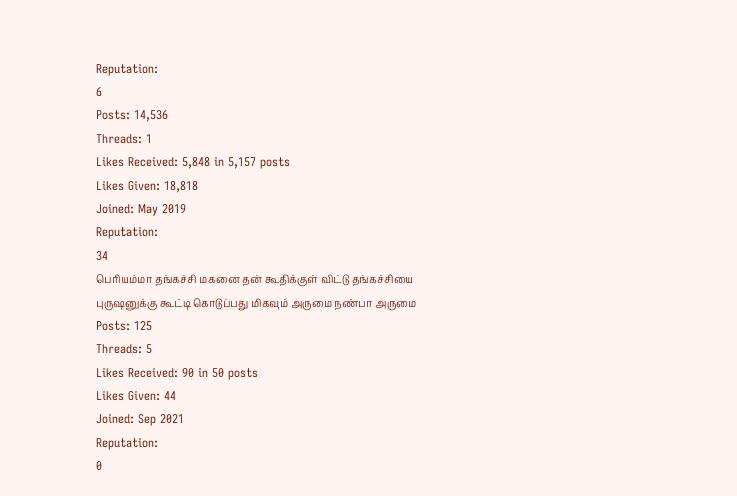Reputation:
6
Posts: 14,536
Threads: 1
Likes Received: 5,848 in 5,157 posts
Likes Given: 18,818
Joined: May 2019
Reputation:
34
பெரியம்மா தங்கச்சி மகனை தன் கூதிக்குள் விட்டு தங்கச்சியை புருஷனுக்கு கூட்டி கொடுப்பது மிகவும் அருமை நண்பா அருமை
Posts: 125
Threads: 5
Likes Received: 90 in 50 posts
Likes Given: 44
Joined: Sep 2021
Reputation:
0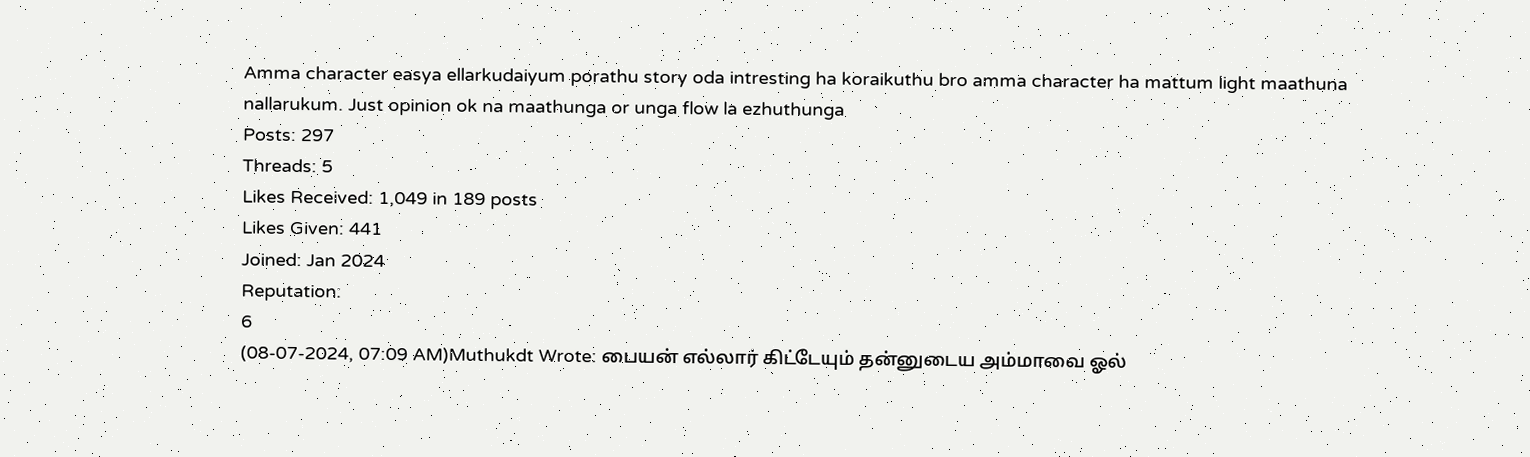Amma character easya ellarkudaiyum porathu story oda intresting ha koraikuthu bro amma character ha mattum light maathuna nallarukum. Just opinion ok na maathunga or unga flow la ezhuthunga
Posts: 297
Threads: 5
Likes Received: 1,049 in 189 posts
Likes Given: 441
Joined: Jan 2024
Reputation:
6
(08-07-2024, 07:09 AM)Muthukdt Wrote: பையன் எல்லார் கிட்டேயும் தன்னுடைய அம்மாவை ஓல்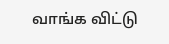வாங்க விட்டு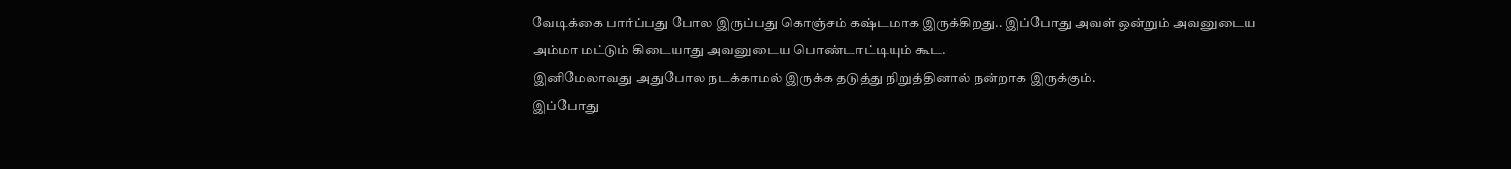வேடிக்கை பார்ப்பது போல இருப்பது கொஞ்சம் கஷ்டமாக இருக்கிறது.. இப்போது அவள் ஒன்றும் அவனுடைய அம்மா மட்டும் கிடையாது அவனுடைய பொண்டாட்டியும் கூட.
இனிமேலாவது அதுபோல நடக்காமல் இருக்க தடுத்து நிறுத்தினால் நன்றாக இருக்கும்.
இப்போது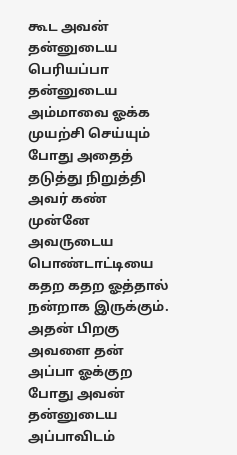கூட அவன் தன்னுடைய பெரியப்பா தன்னுடைய அம்மாவை ஓக்க முயற்சி செய்யும் போது அதைத் தடுத்து நிறுத்தி அவர் கண் முன்னே அவருடைய பொண்டாட்டியை கதற கதற ஓத்தால் நன்றாக இருக்கும்.
அதன் பிறகு அவளை தன் அப்பா ஓக்குற போது அவன் தன்னுடைய அப்பாவிடம்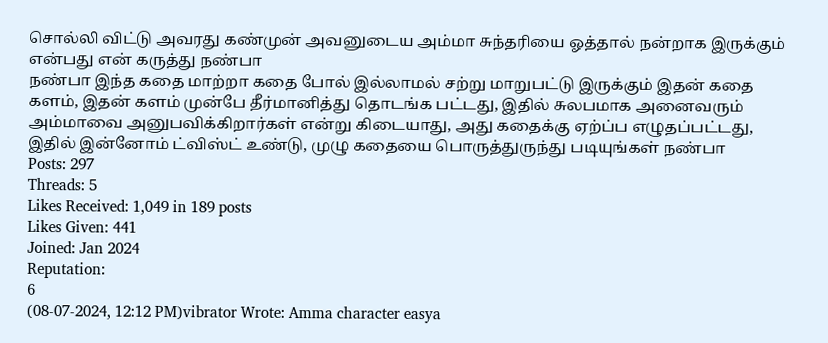சொல்லி விட்டு அவரது கண்முன் அவனுடைய அம்மா சுந்தரியை ஓத்தால் நன்றாக இருக்கும் என்பது என் கருத்து நண்பா
நண்பா இந்த கதை மாற்றா கதை போல் இல்லாமல் சற்று மாறுபட்டு இருக்கும் இதன் கதை களம், இதன் களம் முன்பே தீர்மானித்து தொடங்க பட்டது, இதில் சுலபமாக அனைவரும் அம்மாவை அனுபவிக்கிறார்கள் என்று கிடையாது, அது கதைக்கு ஏற்ப்ப எழுதப்பட்டது, இதில் இன்னோம் ட்விஸ்ட் உண்டு, முழு கதையை பொருத்துருந்து படியுங்கள் நண்பா
Posts: 297
Threads: 5
Likes Received: 1,049 in 189 posts
Likes Given: 441
Joined: Jan 2024
Reputation:
6
(08-07-2024, 12:12 PM)vibrator Wrote: Amma character easya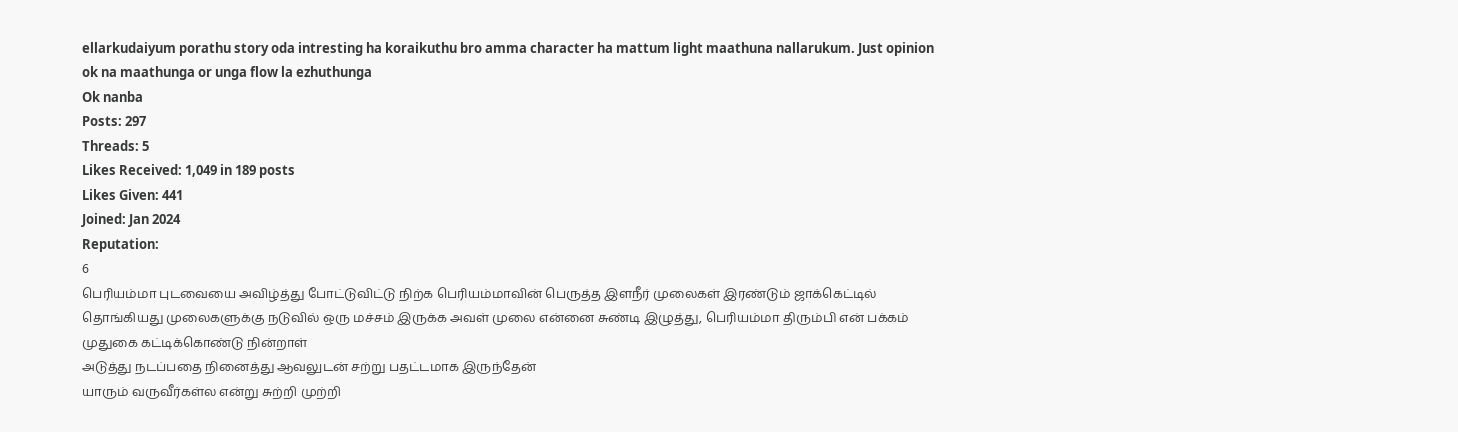ellarkudaiyum porathu story oda intresting ha koraikuthu bro amma character ha mattum light maathuna nallarukum. Just opinion ok na maathunga or unga flow la ezhuthunga
Ok nanba
Posts: 297
Threads: 5
Likes Received: 1,049 in 189 posts
Likes Given: 441
Joined: Jan 2024
Reputation:
6
பெரியம்மா புடவையை அவிழ்த்து போட்டுவிட்டு நிற்க பெரியம்மாவின் பெருத்த இளநீர் முலைகள் இரண்டும் ஜாக்கெட்டில் தொங்கியது முலைகளுக்கு நடுவில் ஒரு மச்சம் இருக்க அவள் முலை என்னை சுண்டி இழுத்து, பெரியம்மா திரும்பி என் பக்கம் முதுகை கட்டிக்கொண்டு நின்றாள்
அடுத்து நடப்பதை நினைத்து ஆவலுடன் சற்று பதட்டமாக இருந்தேன்
யாரும் வருவீர்கள்ல என்று சுற்றி முற்றி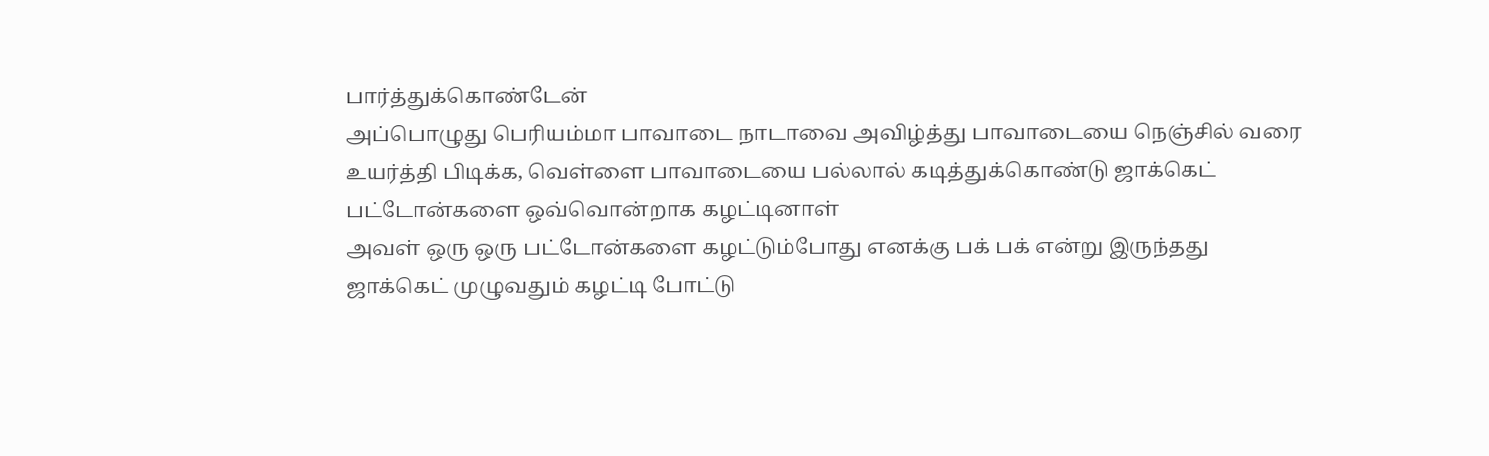பார்த்துக்கொண்டேன்
அப்பொழுது பெரியம்மா பாவாடை நாடாவை அவிழ்த்து பாவாடையை நெஞ்சில் வரை உயர்த்தி பிடிக்க, வெள்ளை பாவாடையை பல்லால் கடித்துக்கொண்டு ஜாக்கெட் பட்டோன்களை ஒவ்வொன்றாக கழட்டினாள்
அவள் ஒரு ஒரு பட்டோன்களை கழட்டும்போது எனக்கு பக் பக் என்று இருந்தது
ஜாக்கெட் முழுவதும் கழட்டி போட்டு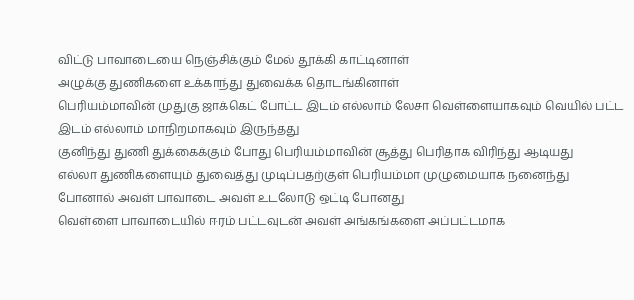விட்டு பாவாடையை நெஞ்சிக்கும் மேல் தூக்கி காட்டினாள்
அழுக்கு துணிகளை உக்காந்து துவைக்க தொடங்கினாள்
பெரியம்மாவின் முதுகு ஜாக்கெட் போட்ட இடம் எல்லாம் லேசா வெள்ளையாகவும் வெயில் பட்ட இடம் எல்லாம் மாநிறமாகவும் இருந்தது
குனிந்து துணி துக்கைக்கும் போது பெரியம்மாவின் சூத்து பெரிதாக விரிந்து ஆடியது
எல்லா துணிகளையும் துவைத்து முடிப்பதற்குள் பெரியம்மா முழுமையாக நனைந்து போனால் அவள் பாவாடை அவள் உடலோடு ஒட்டி போனது
வெள்ளை பாவாடையில் ஈரம் பட்டவுடன் அவள் அங்கங்களை அப்பட்டமாக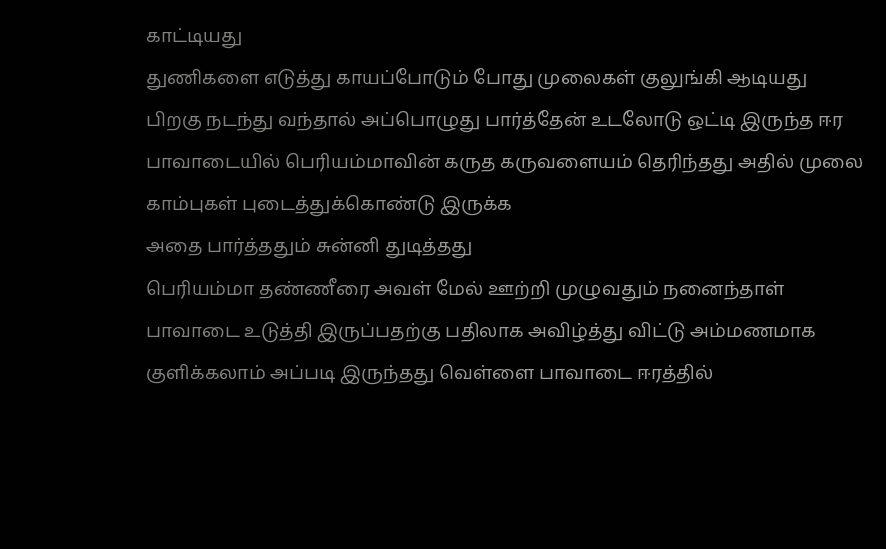காட்டியது
துணிகளை எடுத்து காயப்போடும் போது முலைகள் குலுங்கி ஆடியது
பிறகு நடந்து வந்தால் அப்பொழுது பார்த்தேன் உடலோடு ஒட்டி இருந்த ஈர பாவாடையில் பெரியம்மாவின் கருத கருவளையம் தெரிந்தது அதில் முலை காம்புகள் புடைத்துக்கொண்டு இருக்க
அதை பார்த்ததும் சுன்னி துடித்தது
பெரியம்மா தண்ணீரை அவள் மேல் ஊற்றி முழுவதும் நனைந்தாள்
பாவாடை உடுத்தி இருப்பதற்கு பதிலாக அவிழ்த்து விட்டு அம்மணமாக குளிக்கலாம் அப்படி இருந்தது வெள்ளை பாவாடை ஈரத்தில்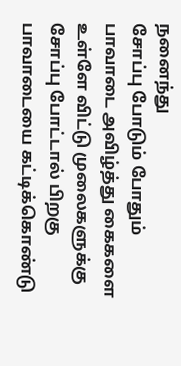நனைந்து
சோப்பு போடும் போதும் பாவாடை அவிழ்த்து கைகளை உள்ளே விட்டு முலைகளுக்கு சோப்பு போட்டால் பிறகு பாவாடையை கட்டிக்கொண்டு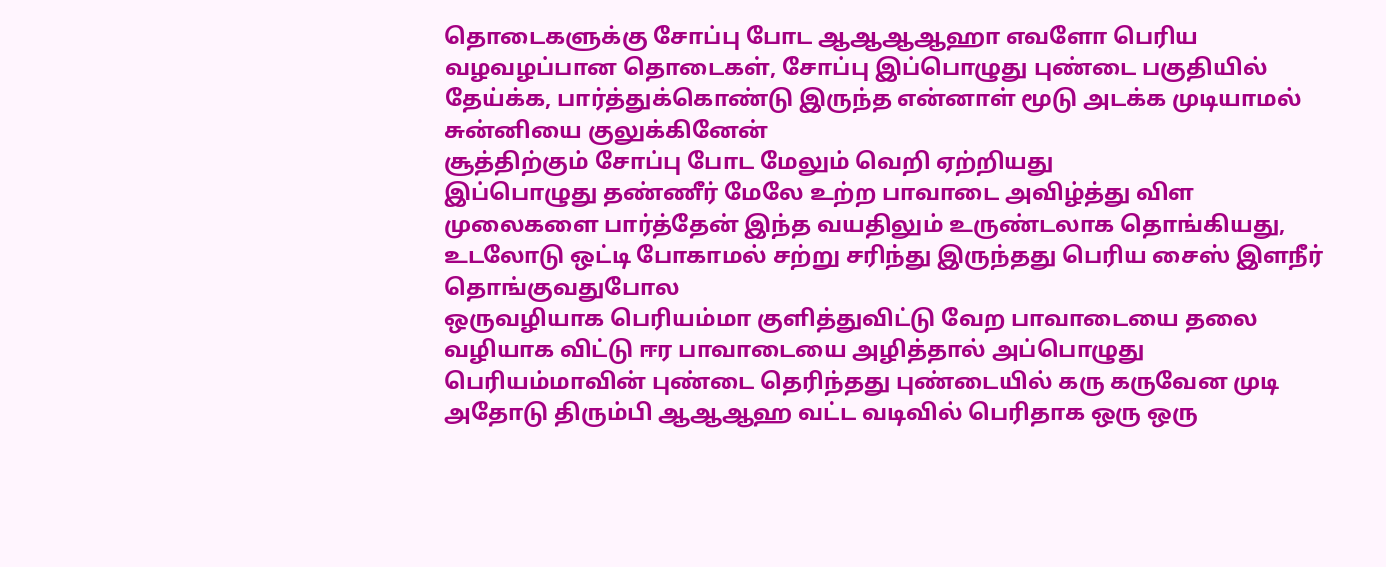தொடைகளுக்கு சோப்பு போட ஆஆஆஆஹா எவளோ பெரிய வழவழப்பான தொடைகள், சோப்பு இப்பொழுது புண்டை பகுதியில் தேய்க்க, பார்த்துக்கொண்டு இருந்த என்னாள் மூடு அடக்க முடியாமல் சுன்னியை குலுக்கினேன்
சூத்திற்கும் சோப்பு போட மேலும் வெறி ஏற்றியது
இப்பொழுது தண்ணீர் மேலே உற்ற பாவாடை அவிழ்த்து விள முலைகளை பார்த்தேன் இந்த வயதிலும் உருண்டலாக தொங்கியது, உடலோடு ஒட்டி போகாமல் சற்று சரிந்து இருந்தது பெரிய சைஸ் இளநீர் தொங்குவதுபோல
ஒருவழியாக பெரியம்மா குளித்துவிட்டு வேற பாவாடையை தலை வழியாக விட்டு ஈர பாவாடையை அழித்தால் அப்பொழுது பெரியம்மாவின் புண்டை தெரிந்தது புண்டையில் கரு கருவேன முடி அதோடு திரும்பி ஆஆஆஹ வட்ட வடிவில் பெரிதாக ஒரு ஒரு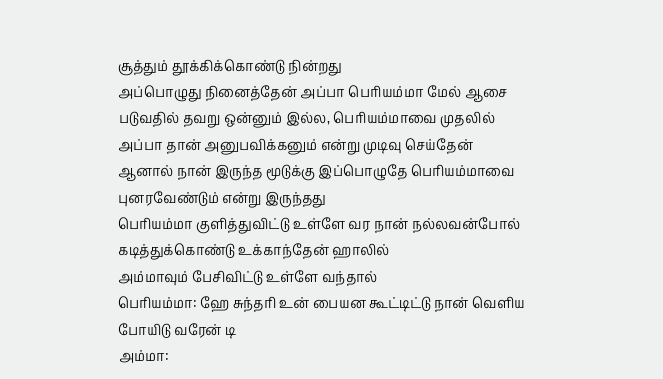சூத்தும் தூக்கிக்கொண்டு நின்றது
அப்பொழுது நினைத்தேன் அப்பா பெரியம்மா மேல் ஆசை படுவதில் தவறு ஒன்னும் இல்ல, பெரியம்மாவை முதலில் அப்பா தான் அனுபவிக்கனும் என்று முடிவு செய்தேன்
ஆனால் நான் இருந்த மூடுக்கு இப்பொழுதே பெரியம்மாவை புனரவேண்டும் என்று இருந்தது
பெரியம்மா குளித்துவிட்டு உள்ளே வர நான் நல்லவன்போல் கடித்துக்கொண்டு உக்காந்தேன் ஹாலில்
அம்மாவும் பேசிவிட்டு உள்ளே வந்தால்
பெரியம்மா: ஹே சுந்தரி உன் பையன கூட்டிட்டு நான் வெளிய போயிடு வரேன் டி
அம்மா: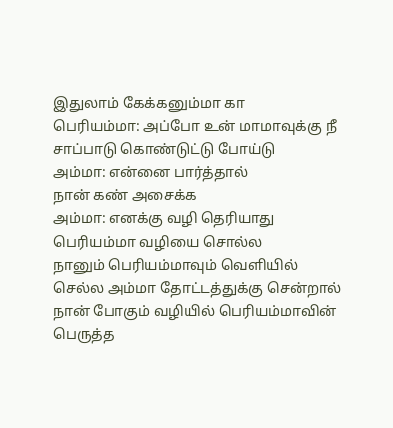இதுலாம் கேக்கனும்மா கா
பெரியம்மா: அப்போ உன் மாமாவுக்கு நீ சாப்பாடு கொண்டுட்டு போய்டு
அம்மா: என்னை பார்த்தால்
நான் கண் அசைக்க
அம்மா: எனக்கு வழி தெரியாது
பெரியம்மா வழியை சொல்ல
நானும் பெரியம்மாவும் வெளியில் செல்ல அம்மா தோட்டத்துக்கு சென்றால்
நான் போகும் வழியில் பெரியம்மாவின் பெருத்த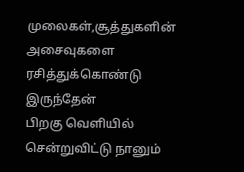முலைகள்,சூத்துகளின் அசைவுகளை ரசித்துக்கொண்டு இருந்தேன்
பிறகு வெளியில் சென்றுவிட்டு நானும்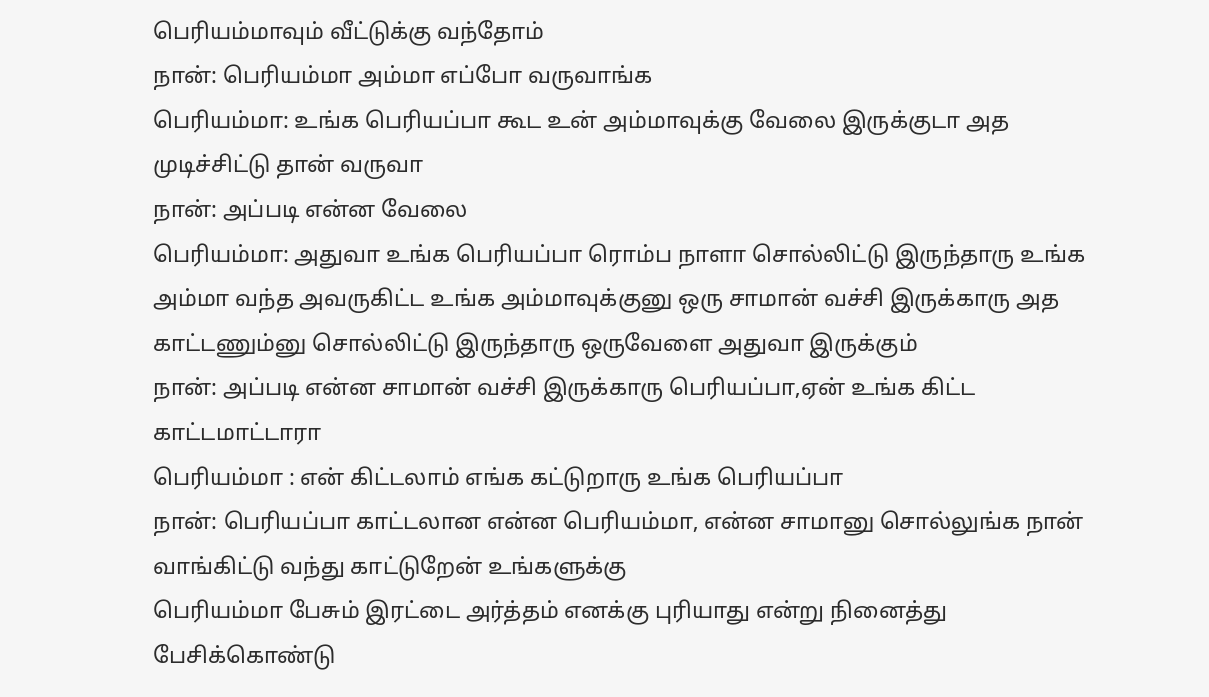பெரியம்மாவும் வீட்டுக்கு வந்தோம்
நான்: பெரியம்மா அம்மா எப்போ வருவாங்க
பெரியம்மா: உங்க பெரியப்பா கூட உன் அம்மாவுக்கு வேலை இருக்குடா அத முடிச்சிட்டு தான் வருவா
நான்: அப்படி என்ன வேலை
பெரியம்மா: அதுவா உங்க பெரியப்பா ரொம்ப நாளா சொல்லிட்டு இருந்தாரு உங்க அம்மா வந்த அவருகிட்ட உங்க அம்மாவுக்குனு ஒரு சாமான் வச்சி இருக்காரு அத காட்டணும்னு சொல்லிட்டு இருந்தாரு ஒருவேளை அதுவா இருக்கும்
நான்: அப்படி என்ன சாமான் வச்சி இருக்காரு பெரியப்பா,ஏன் உங்க கிட்ட காட்டமாட்டாரா
பெரியம்மா : என் கிட்டலாம் எங்க கட்டுறாரு உங்க பெரியப்பா
நான்: பெரியப்பா காட்டலான என்ன பெரியம்மா, என்ன சாமானு சொல்லுங்க நான் வாங்கிட்டு வந்து காட்டுறேன் உங்களுக்கு
பெரியம்மா பேசும் இரட்டை அர்த்தம் எனக்கு புரியாது என்று நினைத்து பேசிக்கொண்டு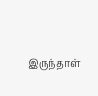இருந்தாள்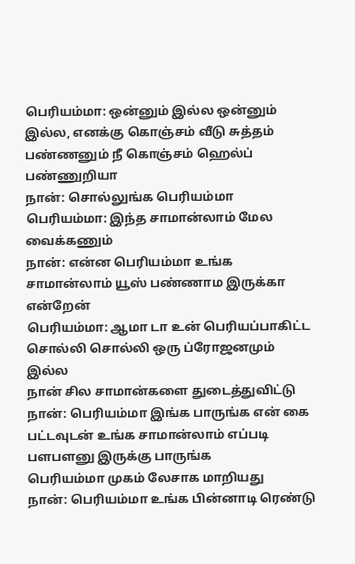பெரியம்மா: ஒன்னும் இல்ல ஒன்னும் இல்ல, எனக்கு கொஞ்சம் வீடு சுத்தம் பண்ணனும் நீ கொஞ்சம் ஹெல்ப் பண்ணுறியா
நான்: சொல்லுங்க பெரியம்மா
பெரியம்மா: இந்த சாமான்லாம் மேல வைக்கணும்
நான்: என்ன பெரியம்மா உங்க சாமான்லாம் யூஸ் பண்ணாம இருக்கா என்றேன்
பெரியம்மா: ஆமா டா உன் பெரியப்பாகிட்ட சொல்லி சொல்லி ஒரு ப்ரோஜனமும் இல்ல
நான் சில சாமான்களை துடைத்துவிட்டு
நான்: பெரியம்மா இங்க பாருங்க என் கை பட்டவுடன் உங்க சாமான்லாம் எப்படி பளபளனு இருக்கு பாருங்க
பெரியம்மா முகம் லேசாக மாறியது
நான்: பெரியம்மா உங்க பின்னாடி ரெண்டு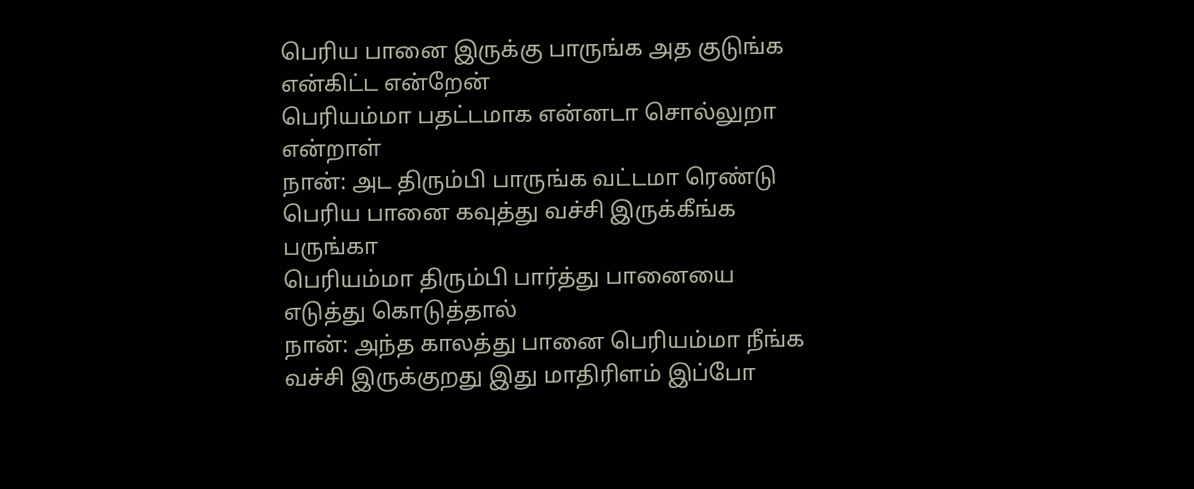பெரிய பானை இருக்கு பாருங்க அத குடுங்க என்கிட்ட என்றேன்
பெரியம்மா பதட்டமாக என்னடா சொல்லுறா என்றாள்
நான்: அட திரும்பி பாருங்க வட்டமா ரெண்டு பெரிய பானை கவுத்து வச்சி இருக்கீங்க பருங்கா
பெரியம்மா திரும்பி பார்த்து பானையை எடுத்து கொடுத்தால்
நான்: அந்த காலத்து பானை பெரியம்மா நீங்க வச்சி இருக்குறது இது மாதிரிளம் இப்போ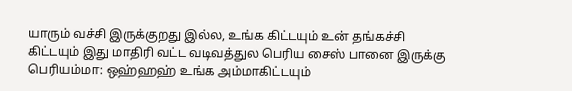யாரும் வச்சி இருக்குறது இல்ல, உங்க கிட்டயும் உன் தங்கச்சி கிட்டயும் இது மாதிரி வட்ட வடிவத்துல பெரிய சைஸ் பானை இருக்கு
பெரியம்மா: ஒஹ்ஹஹ் உங்க அம்மாகிட்டயும்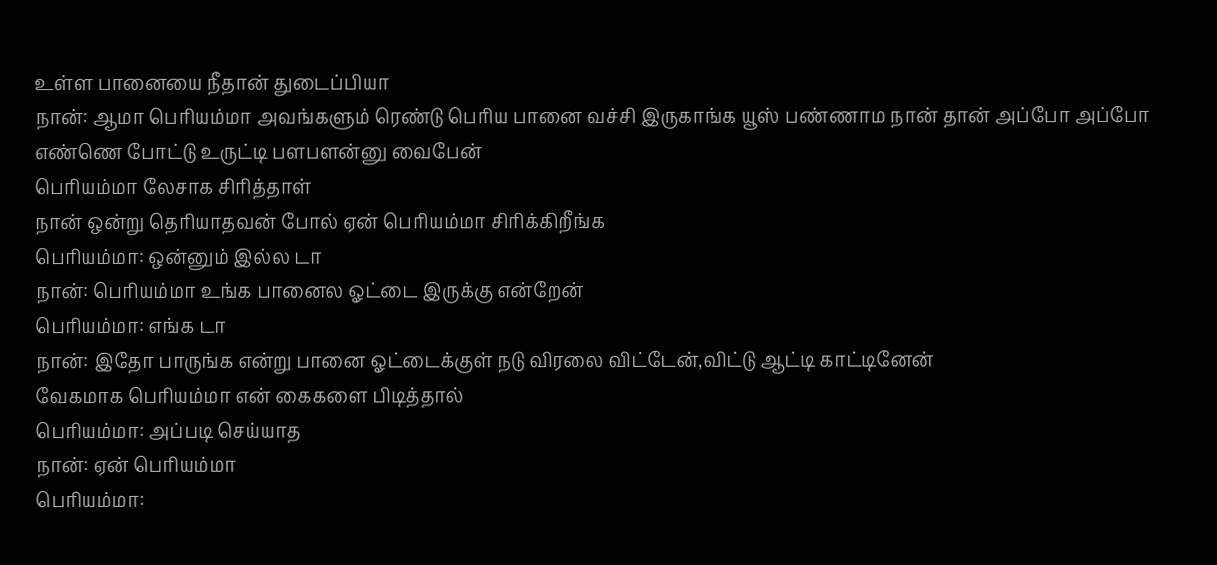உள்ள பானையை நீதான் துடைப்பியா
நான்: ஆமா பெரியம்மா அவங்களும் ரெண்டு பெரிய பானை வச்சி இருகாங்க யூஸ் பண்ணாம நான் தான் அப்போ அப்போ எண்ணெ போட்டு உருட்டி பளபளன்னு வைபேன்
பெரியம்மா லேசாக சிரித்தாள்
நான் ஒன்று தெரியாதவன் போல் ஏன் பெரியம்மா சிரிக்கிறீங்க
பெரியம்மா: ஒன்னும் இல்ல டா
நான்: பெரியம்மா உங்க பானைல ஓட்டை இருக்கு என்றேன்
பெரியம்மா: எங்க டா
நான்: இதோ பாருங்க என்று பானை ஓட்டைக்குள் நடு விரலை விட்டேன்,விட்டு ஆட்டி காட்டினேன்
வேகமாக பெரியம்மா என் கைகளை பிடித்தால்
பெரியம்மா: அப்படி செய்யாத
நான்: ஏன் பெரியம்மா
பெரியம்மா: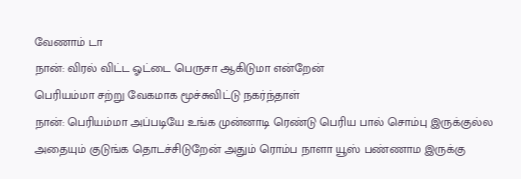வேணாம் டா
நான்: விரல் விட்ட ஓட்டை பெருசா ஆகிடுமா என்றேன்
பெரியம்மா சற்று வேகமாக மூச்சுவிட்டு நகர்ந்தாள்
நான்: பெரியம்மா அப்படியே உங்க முன்னாடி ரெண்டு பெரிய பால் சொம்பு இருக்குல்ல அதையும் குடுங்க தொடச்சிடுறேன் அதும் ரொம்ப நாளா யூஸ் பண்ணாம இருக்கு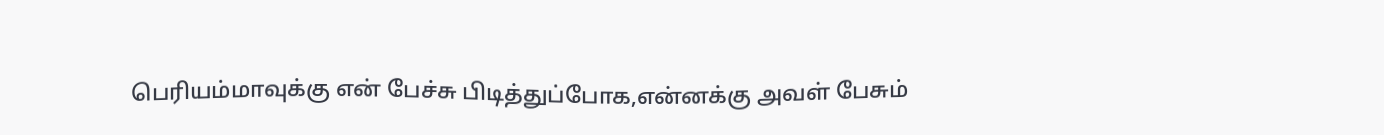பெரியம்மாவுக்கு என் பேச்சு பிடித்துப்போக,என்னக்கு அவள் பேசும்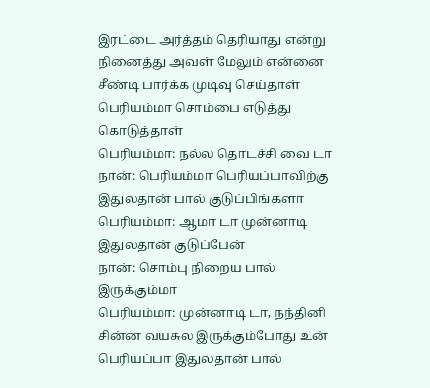இரட்டை அர்த்தம் தெரியாது என்று நினைத்து அவள் மேலும் என்னை சீண்டி பார்க்க முடிவு செய்தாள்
பெரியம்மா சொம்பை எடுத்து கொடுத்தாள்
பெரியம்மா: நல்ல தொடச்சி வை டா
நான்: பெரியம்மா பெரியப்பாவிற்கு இதுலதான் பால் குடுப்பிங்களா
பெரியம்மா: ஆமா டா முன்னாடி இதுலதான் குடுப்பேன்
நான்: சொம்பு நிறைய பால் இருக்கும்மா
பெரியம்மா: முன்னாடி டா, நந்தினி சின்ன வயசுல இருக்கும்போது உன் பெரியப்பா இதுலதான் பால்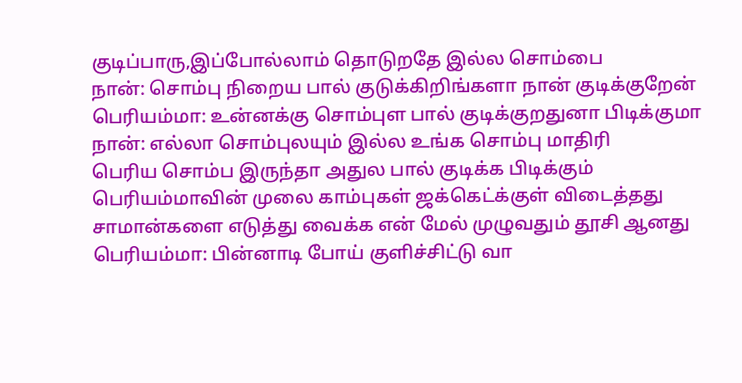குடிப்பாரு,இப்போல்லாம் தொடுறதே இல்ல சொம்பை
நான்: சொம்பு நிறைய பால் குடுக்கிறிங்களா நான் குடிக்குறேன்
பெரியம்மா: உன்னக்கு சொம்புள பால் குடிக்குறதுனா பிடிக்குமா
நான்: எல்லா சொம்புலயும் இல்ல உங்க சொம்பு மாதிரி
பெரிய சொம்ப இருந்தா அதுல பால் குடிக்க பிடிக்கும்
பெரியம்மாவின் முலை காம்புகள் ஜக்கெட்க்குள் விடைத்தது
சாமான்களை எடுத்து வைக்க என் மேல் முழுவதும் தூசி ஆனது
பெரியம்மா: பின்னாடி போய் குளிச்சிட்டு வா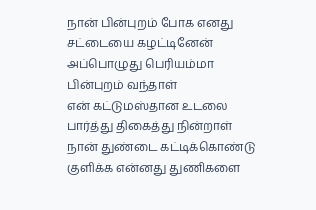நான் பின்புறம் போக எனது சட்டையை கழட்டினேன்
அப்பொழுது பெரியம்மா பின்புறம் வந்தாள்
என் கட்டுமஸ்தான உடலை பார்த்து திகைத்து நின்றாள்
நான் துண்டை கட்டிக்கொண்டு குளிக்க என்னது துணிகளை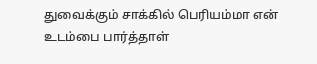துவைக்கும் சாக்கில் பெரியம்மா என் உடம்பை பார்த்தாள்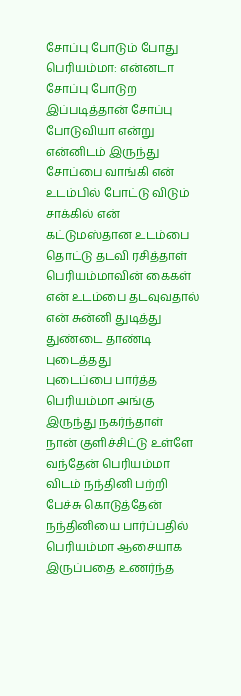சோப்பு போடும் போது
பெரியம்மா: என்னடா சோப்பு போடுற இப்படித்தான் சோப்பு போடுவியா என்று என்னிடம் இருந்து சோப்பை வாங்கி என் உடம்பில் போட்டு விடும் சாக்கில் என் கட்டுமஸ்தான உடம்பை தொட்டு தடவி ரசித்தாள்
பெரியம்மாவின் கைகள் என் உடம்பை தடவுவதால் என் சுன்னி துடித்து துண்டை தாண்டி புடைத்தது
புடைப்பை பார்த்த பெரியம்மா அங்கு இருந்து நகர்ந்தாள்
நான் குளிச்சிட்டு உள்ளே வந்தேன் பெரியம்மா விடம் நந்தினி பற்றி பேச்சு கொடுத்தேன்
நந்தினியை பார்ப்பதில் பெரியம்மா ஆசையாக இருப்பதை உணர்ந்த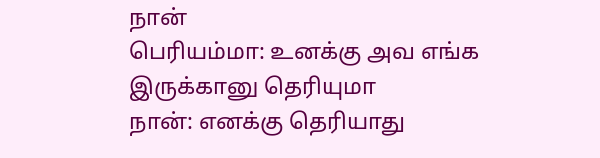நான்
பெரியம்மா: உனக்கு அவ எங்க இருக்கானு தெரியுமா
நான்: எனக்கு தெரியாது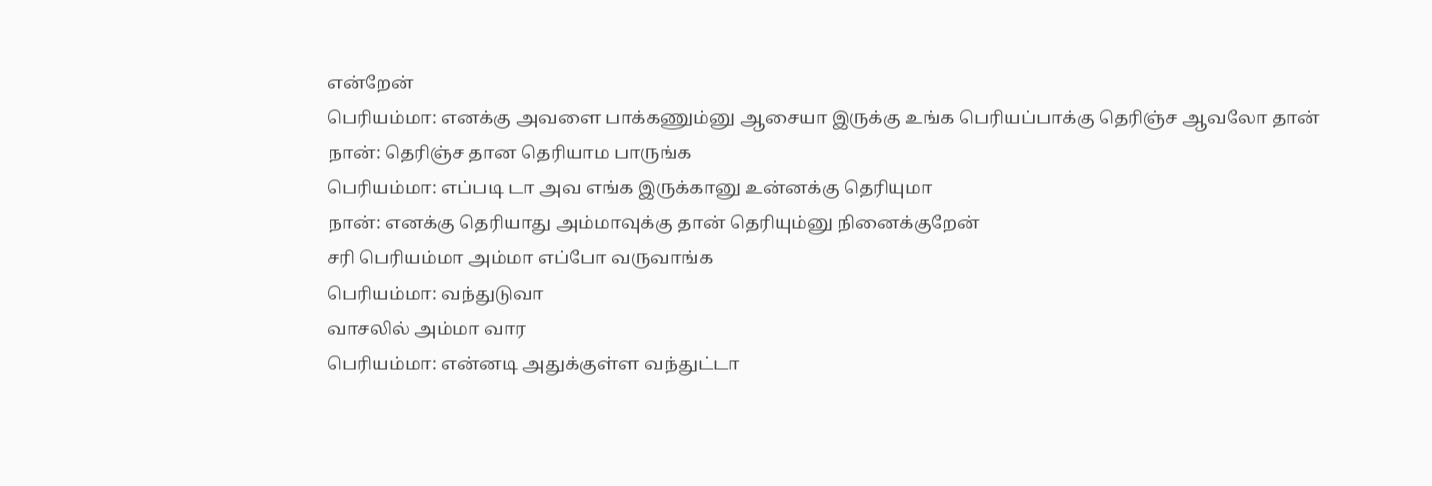என்றேன்
பெரியம்மா: எனக்கு அவளை பாக்கணும்னு ஆசையா இருக்கு உங்க பெரியப்பாக்கு தெரிஞ்ச ஆவலோ தான்
நான்: தெரிஞ்ச தான தெரியாம பாருங்க
பெரியம்மா: எப்படி டா அவ எங்க இருக்கானு உன்னக்கு தெரியுமா
நான்: எனக்கு தெரியாது அம்மாவுக்கு தான் தெரியும்னு நினைக்குறேன்
சரி பெரியம்மா அம்மா எப்போ வருவாங்க
பெரியம்மா: வந்துடுவா
வாசலில் அம்மா வார
பெரியம்மா: என்னடி அதுக்குள்ள வந்துட்டா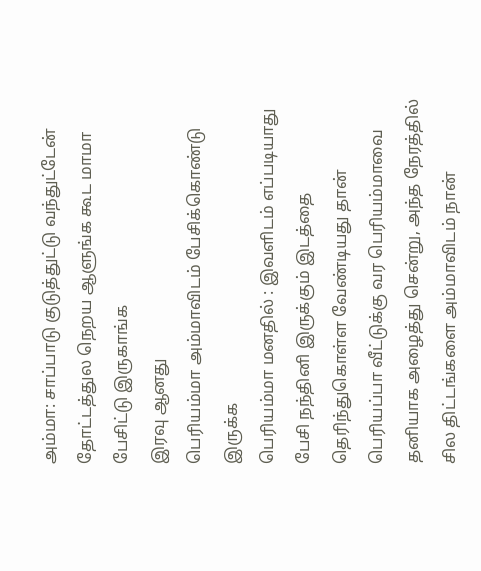அம்மா: சாப்பாடு குடுத்துட்டு வந்துட்டேன் தோட்டத்துல நெறய ஆளுங்க கூட மாமா பேசிட்டு இருகாங்க
இரவு ஆனது
பெரியம்மா அம்மாவிடம் பேசிக்கொண்டு இருக்க
பெரியம்மா மனதில் : இவளிடம் எப்படியாது பேசி நந்தினி இருக்கும் இடத்தை தெரிந்துகொள்ள வேண்டியது தான்
பெரியப்பா வீட்டுக்கு வர பெரியம்மாவை தனியாக அழைத்து சென்று, அந்த நேரத்தில் சில திட்டங்களை அம்மாவிடம் நான்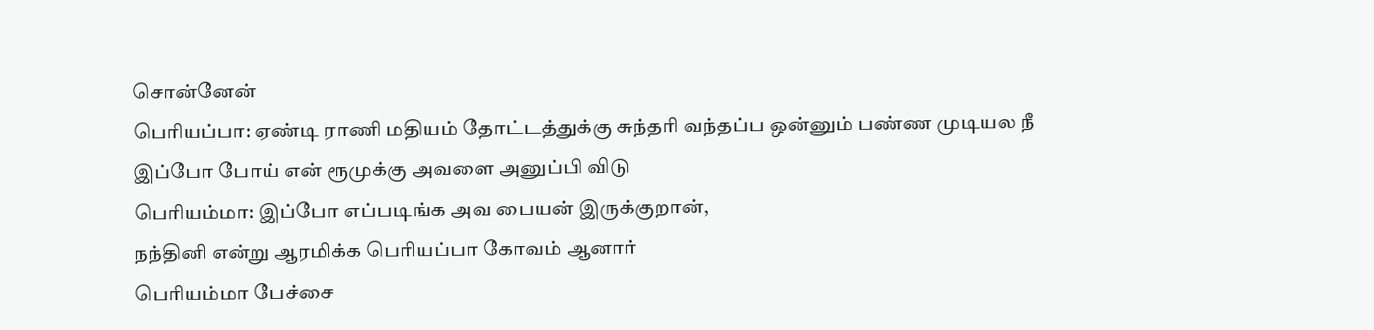சொன்னேன்
பெரியப்பா: ஏண்டி ராணி மதியம் தோட்டத்துக்கு சுந்தரி வந்தப்ப ஒன்னும் பண்ண முடியல நீ இப்போ போய் என் ரூமுக்கு அவளை அனுப்பி விடு
பெரியம்மா: இப்போ எப்படிங்க அவ பையன் இருக்குறான்,
நந்தினி என்று ஆரமிக்க பெரியப்பா கோவம் ஆனார்
பெரியம்மா பேச்சை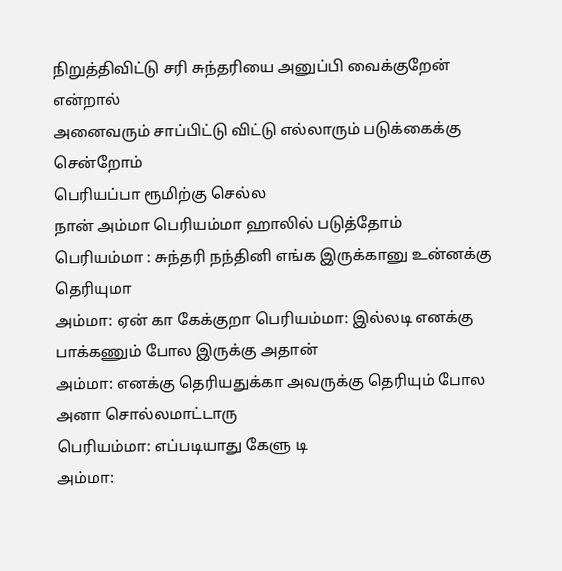நிறுத்திவிட்டு சரி சுந்தரியை அனுப்பி வைக்குறேன் என்றால்
அனைவரும் சாப்பிட்டு விட்டு எல்லாரும் படுக்கைக்கு சென்றோம்
பெரியப்பா ரூமிற்கு செல்ல
நான் அம்மா பெரியம்மா ஹாலில் படுத்தோம்
பெரியம்மா : சுந்தரி நந்தினி எங்க இருக்கானு உன்னக்கு தெரியுமா
அம்மா: ஏன் கா கேக்குறா பெரியம்மா: இல்லடி எனக்கு பாக்கணும் போல இருக்கு அதான்
அம்மா: எனக்கு தெரியதுக்கா அவருக்கு தெரியும் போல அனா சொல்லமாட்டாரு
பெரியம்மா: எப்படியாது கேளு டி
அம்மா: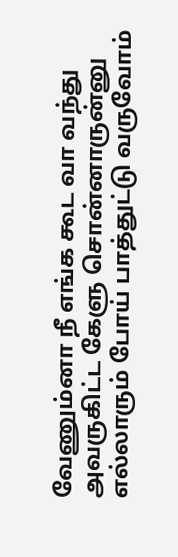வேணும்னா நீ எங்க கூட வா வந்து அவருகிட்ட கேளு சொன்னாருன்னு எல்லாரும் போய் பாத்துட்டு வருவோம்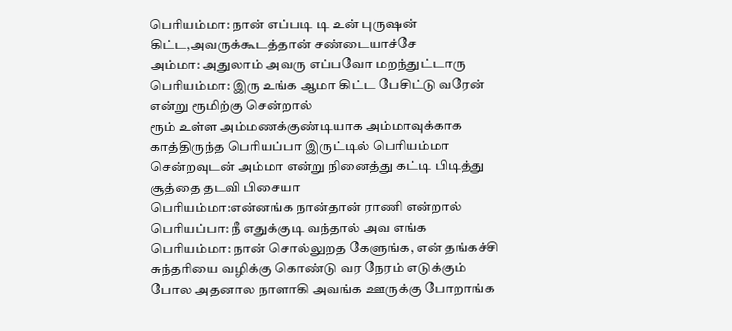பெரியம்மா: நான் எப்படி டி உன் புருஷன் கிட்ட,அவருக்கூடத்தான் சண்டையாச்சே
அம்மா: அதுலாம் அவரு எப்பவோ மறந்துட்டாரு
பெரியம்மா: இரு உங்க ஆமா கிட்ட பேசிட்டு வரேன் என்று ரூமிற்கு சென்றால்
ரூம் உள்ள அம்மணக்குண்டியாக அம்மாவுக்காக காத்திருந்த பெரியப்பா இருட்டில் பெரியம்மா சென்றவுடன் அம்மா என்று நினைத்து கட்டி பிடித்து சூத்தை தடவி பிசையா
பெரியம்மா:என்னங்க நான்தான் ராணி என்றால்
பெரியப்பா: நீ எதுக்குடி வந்தால் அவ எங்க
பெரியம்மா: நான் சொல்லுறத கேளுங்க, என் தங்கச்சி சுந்தரியை வழிக்கு கொண்டு வர நேரம் எடுக்கும் போல அதனால நாளாகி அவங்க ஊருக்கு போறாங்க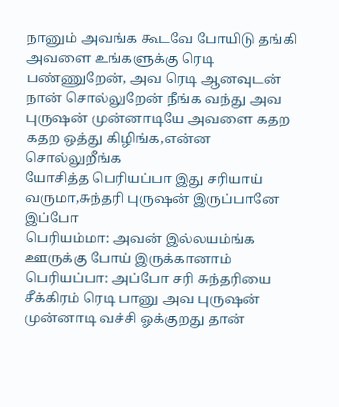நானும் அவங்க கூடவே போயிடு தங்கி அவளை உங்களுக்கு ரெடி பண்ணுறேன், அவ ரெடி ஆனவுடன் நான் சொல்லுறேன் நீங்க வந்து அவ புருஷன் முன்னாடியே அவளை கதற கதற ஒத்து கிழிங்க,என்ன சொல்லுறீங்க
யோசித்த பெரியப்பா இது சரியாய் வருமா,சுந்தரி புருஷன் இருப்பானே இப்போ
பெரியம்மா: அவன் இல்லயம்ங்க ஊருக்கு போய் இருக்கானாம்
பெரியப்பா: அப்போ சரி சுந்தரியை சீக்கிரம் ரெடி பானு அவ புருஷன் முன்னாடி வச்சி ஓக்குறது தான்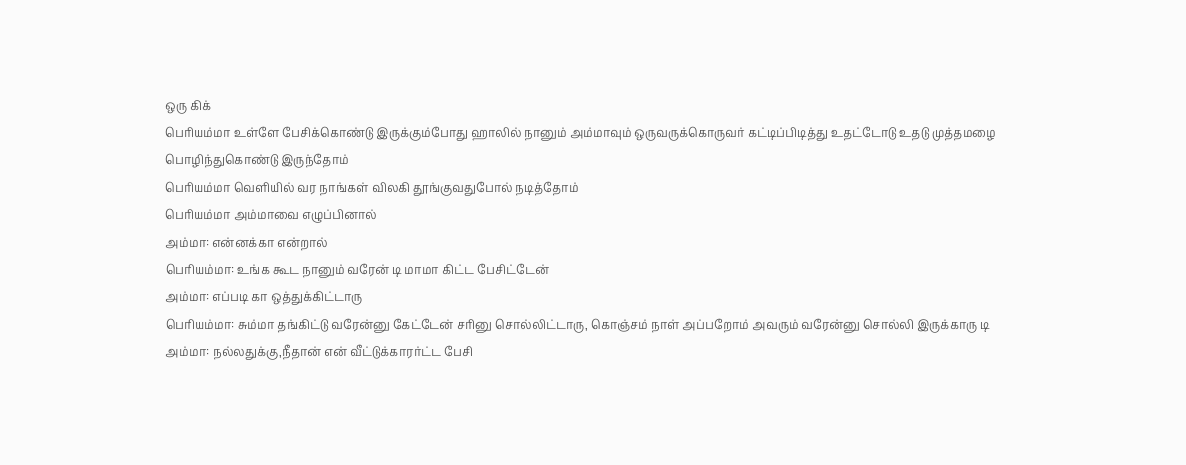ஒரு கிக்
பெரியம்மா உள்ளே பேசிக்கொண்டு இருக்கும்போது ஹாலில் நானும் அம்மாவும் ஒருவருக்கொருவர் கட்டிப்பிடித்து உதட்டோடு உதடு முத்தமழை பொழிந்துகொண்டு இருந்தோம்
பெரியம்மா வெளியில் வர நாங்கள் விலகி தூங்குவதுபோல் நடித்தோம்
பெரியம்மா அம்மாவை எழுப்பினால்
அம்மா: என்னக்கா என்றால்
பெரியம்மா: உங்க கூட நானும் வரேன் டி மாமா கிட்ட பேசிட்டேன்
அம்மா: எப்படி கா ஒத்துக்கிட்டாரு
பெரியம்மா: சும்மா தங்கிட்டு வரேன்னு கேட்டேன் சரினு சொல்லிட்டாரு, கொஞ்சம் நாள் அப்பறோம் அவரும் வரேன்னு சொல்லி இருக்காரு டி
அம்மா: நல்லதுக்கு,நீதான் என் வீட்டுக்காரர்ட்ட பேசி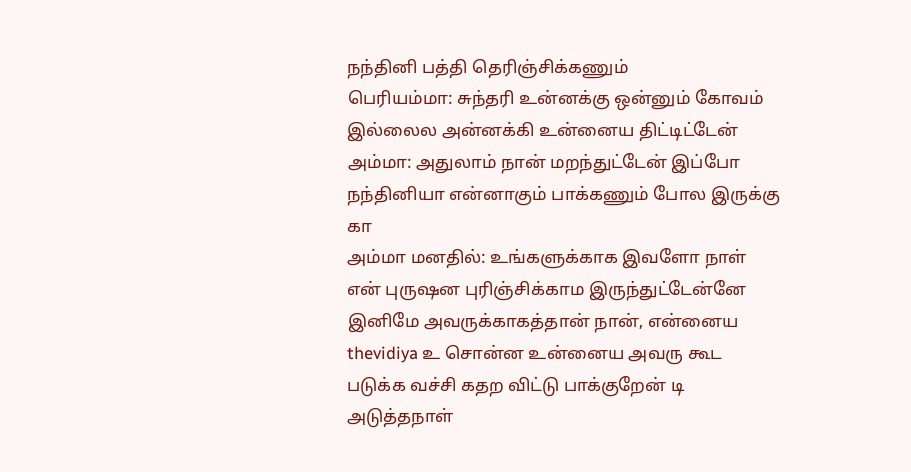நந்தினி பத்தி தெரிஞ்சிக்கணும்
பெரியம்மா: சுந்தரி உன்னக்கு ஒன்னும் கோவம் இல்லைல அன்னக்கி உன்னைய திட்டிட்டேன்
அம்மா: அதுலாம் நான் மறந்துட்டேன் இப்போ நந்தினியா என்னாகும் பாக்கணும் போல இருக்கு கா
அம்மா மனதில்: உங்களுக்காக இவளோ நாள் என் புருஷன புரிஞ்சிக்காம இருந்துட்டேன்னே இனிமே அவருக்காகத்தான் நான், என்னைய thevidiya உ சொன்ன உன்னைய அவரு கூட படுக்க வச்சி கதற விட்டு பாக்குறேன் டி
அடுத்தநாள்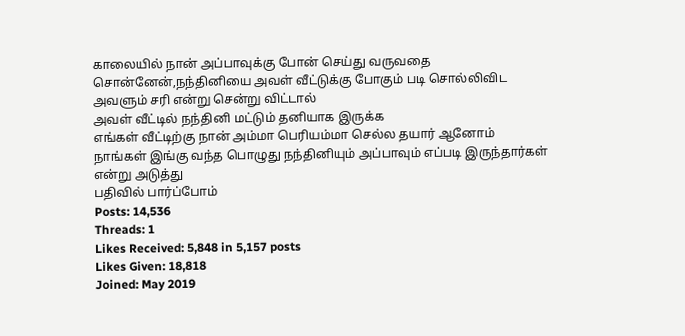காலையில் நான் அப்பாவுக்கு போன் செய்து வருவதை சொன்னேன்,நந்தினியை அவள் வீட்டுக்கு போகும் படி சொல்லிவிட அவளும் சரி என்று சென்று விட்டால்
அவள் வீட்டில் நந்தினி மட்டும் தனியாக இருக்க
எங்கள் வீட்டிற்கு நான் அம்மா பெரியம்மா செல்ல தயார் ஆனோம்
நாங்கள் இங்கு வந்த பொழுது நந்தினியும் அப்பாவும் எப்படி இருந்தார்கள் என்று அடுத்து
பதிவில் பார்ப்போம்
Posts: 14,536
Threads: 1
Likes Received: 5,848 in 5,157 posts
Likes Given: 18,818
Joined: May 2019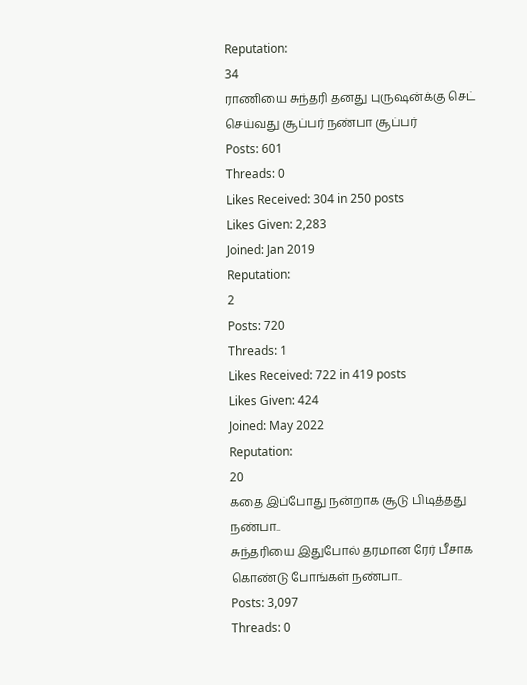Reputation:
34
ராணியை சுந்தரி தனது புருஷன்க்கு செட் செய்வது சூப்பர் நண்பா சூப்பர்
Posts: 601
Threads: 0
Likes Received: 304 in 250 posts
Likes Given: 2,283
Joined: Jan 2019
Reputation:
2
Posts: 720
Threads: 1
Likes Received: 722 in 419 posts
Likes Given: 424
Joined: May 2022
Reputation:
20
கதை இப்போது நன்றாக சூடு பிடித்தது நண்பா..
சுந்தரியை இதுபோல் தரமான ரேர் பீசாக கொண்டு போங்கள் நண்பா..
Posts: 3,097
Threads: 0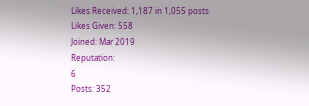Likes Received: 1,187 in 1,055 posts
Likes Given: 558
Joined: Mar 2019
Reputation:
6
Posts: 352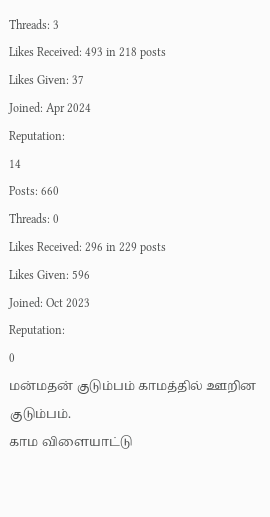Threads: 3
Likes Received: 493 in 218 posts
Likes Given: 37
Joined: Apr 2024
Reputation:
14
Posts: 660
Threads: 0
Likes Received: 296 in 229 posts
Likes Given: 596
Joined: Oct 2023
Reputation:
0
மன்மதன் குடும்பம் காமத்தில் ஊறின குடும்பம்.
காம விளையாட்டு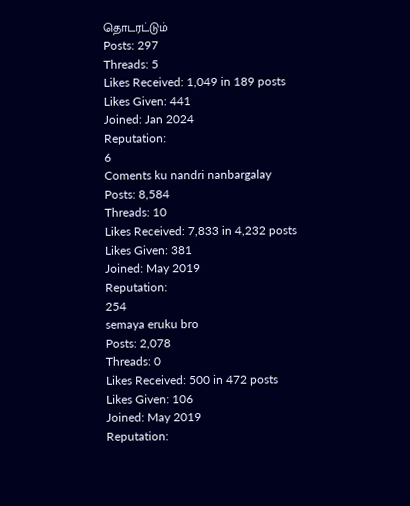தொடரட்டும்
Posts: 297
Threads: 5
Likes Received: 1,049 in 189 posts
Likes Given: 441
Joined: Jan 2024
Reputation:
6
Coments ku nandri nanbargalay
Posts: 8,584
Threads: 10
Likes Received: 7,833 in 4,232 posts
Likes Given: 381
Joined: May 2019
Reputation:
254
semaya eruku bro
Posts: 2,078
Threads: 0
Likes Received: 500 in 472 posts
Likes Given: 106
Joined: May 2019
Reputation: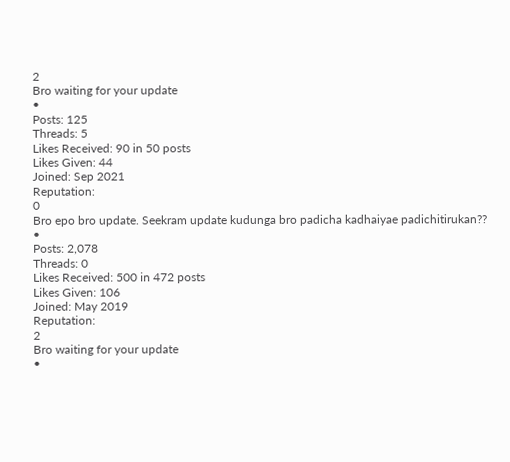2
Bro waiting for your update
•
Posts: 125
Threads: 5
Likes Received: 90 in 50 posts
Likes Given: 44
Joined: Sep 2021
Reputation:
0
Bro epo bro update. Seekram update kudunga bro padicha kadhaiyae padichitirukan??
•
Posts: 2,078
Threads: 0
Likes Received: 500 in 472 posts
Likes Given: 106
Joined: May 2019
Reputation:
2
Bro waiting for your update
•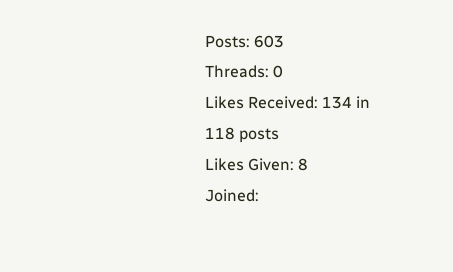Posts: 603
Threads: 0
Likes Received: 134 in 118 posts
Likes Given: 8
Joined: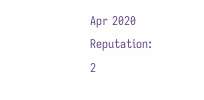Apr 2020
Reputation:
2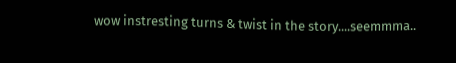wow instresting turns & twist in the story....seemmma..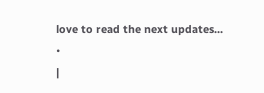love to read the next updates...
•
|